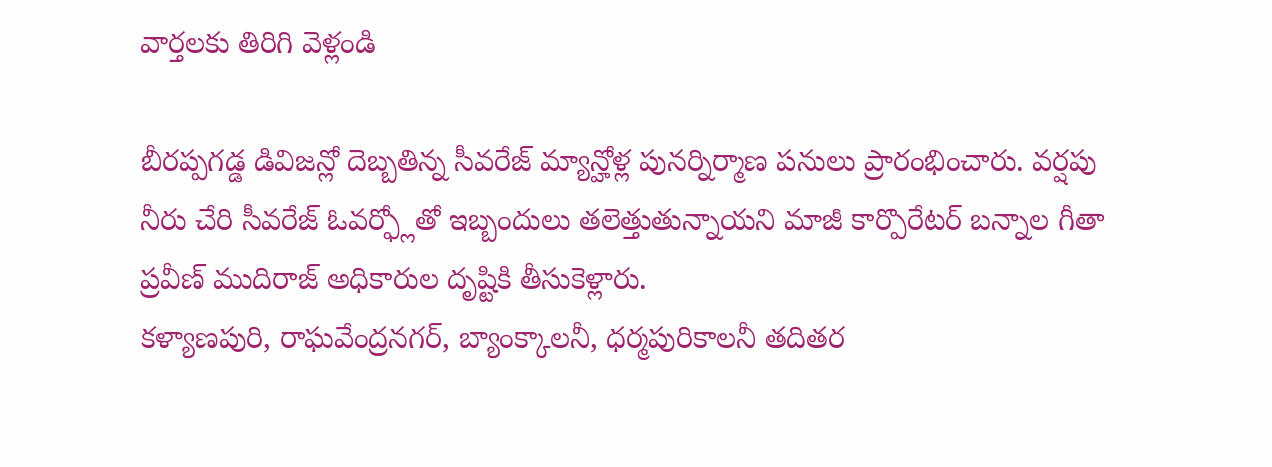వార్తలకు తిరిగి వెళ్లండి

బీరప్పగడ్డ డివిజన్లో దెబ్బతిన్న సీవరేజ్ మ్యాన్హోళ్ల పునర్నిర్మాణ పనులు ప్రారంభించారు. వర్షపు నీరు చేరి సీవరేజ్ ఓవర్ఫ్లోతో ఇబ్బందులు తలెత్తుతున్నాయని మాజీ కార్పొరేటర్ బన్నాల గీతా ప్రవీణ్ ముదిరాజ్ అధికారుల దృష్టికి తీసుకెళ్లారు.
కళ్యాణపురి, రాఘవేంద్రనగర్, బ్యాంక్కాలనీ, ధర్మపురికాలనీ తదితర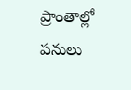ప్రాంతాల్లో పనులు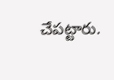చేపట్టారు.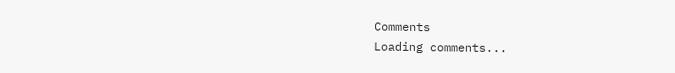Comments
Loading comments...